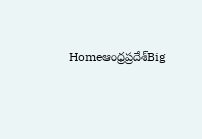Homeఆంధ్రప్రదేశ్‌Big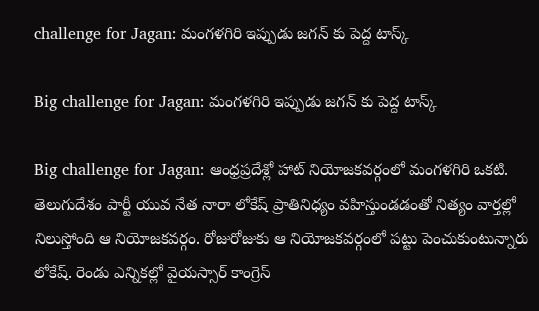challenge for Jagan: మంగళగిరి ఇప్పుడు జగన్ కు పెద్ద టాస్క్

Big challenge for Jagan: మంగళగిరి ఇప్పుడు జగన్ కు పెద్ద టాస్క్

Big challenge for Jagan: ఆంధ్రప్రదేశ్లో హాట్ నియోజకవర్గంలో మంగళగిరి ఒకటి. తెలుగుదేశం పార్టీ యువ నేత నారా లోకేష్ ప్రాతినిధ్యం వహిస్తుండడంతో నిత్యం వార్తల్లో నిలుస్తోంది ఆ నియోజకవర్గం. రోజురోజుకు ఆ నియోజకవర్గంలో పట్టు పెంచుకుంటున్నారు లోకేష్. రెండు ఎన్నికల్లో వైయస్సార్ కాంగ్రెస్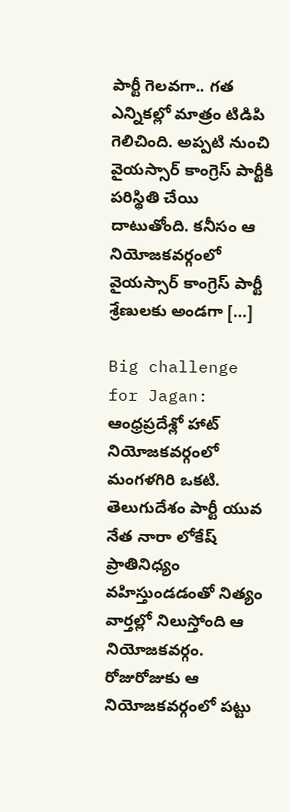పార్టీ గెలవగా.. గత ఎన్నికల్లో మాత్రం టిడిపి గెలిచింది. అప్పటి నుంచి వైయస్సార్ కాంగ్రెస్ పార్టీకి పరిస్థితి చేయి దాటుతోంది. కనీసం ఆ నియోజకవర్గంలో వైయస్సార్ కాంగ్రెస్ పార్టీ శ్రేణులకు అండగా […]

Big challenge for Jagan: ఆంధ్రప్రదేశ్లో హాట్ నియోజకవర్గంలో మంగళగిరి ఒకటి. తెలుగుదేశం పార్టీ యువ నేత నారా లోకేష్ ప్రాతినిధ్యం వహిస్తుండడంతో నిత్యం వార్తల్లో నిలుస్తోంది ఆ నియోజకవర్గం. రోజురోజుకు ఆ నియోజకవర్గంలో పట్టు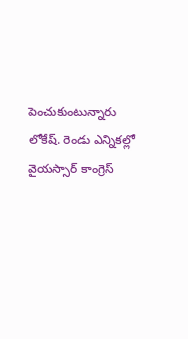పెంచుకుంటున్నారు లోకేష్. రెండు ఎన్నికల్లో వైయస్సార్ కాంగ్రెస్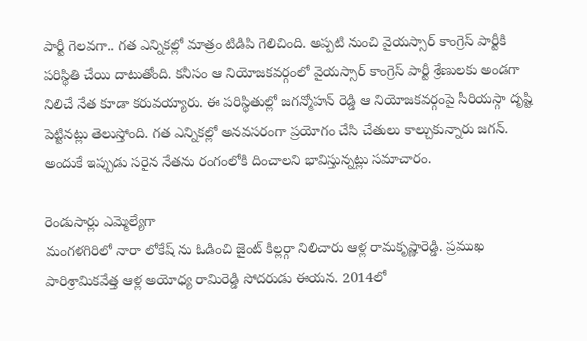పార్టీ గెలవగా.. గత ఎన్నికల్లో మాత్రం టిడిపి గెలిచింది. అప్పటి నుంచి వైయస్సార్ కాంగ్రెస్ పార్టీకి పరిస్థితి చేయి దాటుతోంది. కనీసం ఆ నియోజకవర్గంలో వైయస్సార్ కాంగ్రెస్ పార్టీ శ్రేణులకు అండగా నిలిచే నేత కూడా కరువయ్యారు. ఈ పరిస్థితుల్లో జగన్మోహన్ రెడ్డి ఆ నియోజకవర్గంపై సీరియస్గా దృష్టి పెట్టినట్లు తెలుస్తోంది. గత ఎన్నికల్లో అనవసరంగా ప్రయోగం చేసి చేతులు కాల్చుకున్నారు జగన్. అందుకే ఇప్పుడు సరైన నేతను రంగంలోకి దించాలని భావిస్తున్నట్లు సమాచారం.

రెండుసార్లు ఎమ్మెల్యేగా
మంగళగిరిలో నారా లోకేష్ ను ఓడించి జైంట్ కిల్లర్గా నిలిచారు ఆళ్ల రామకృష్ణారెడ్డి. ప్రముఖ పారిశ్రామికవేత్త ఆళ్ల అయోధ్య రామిరెడ్డి సోదరుడు ఈయన. 2014లో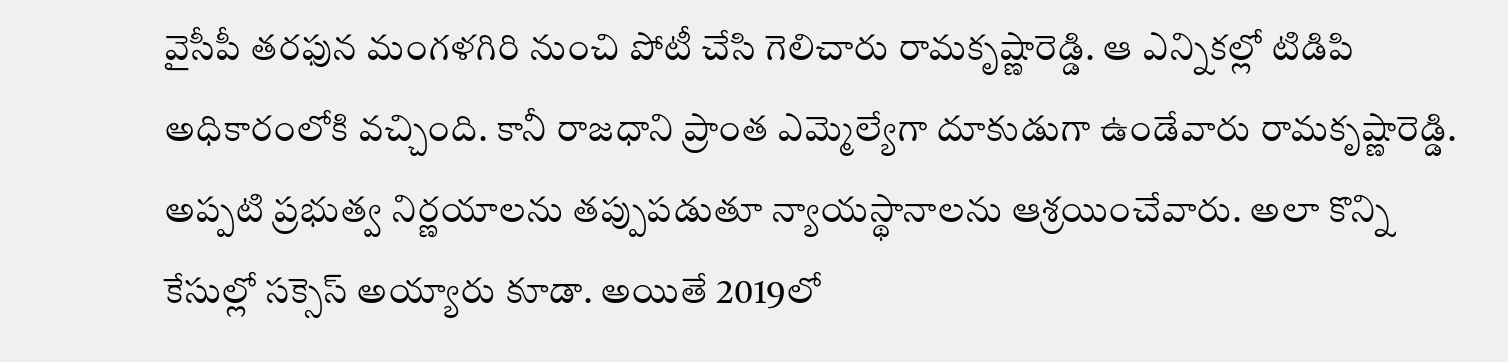వైసీపీ తరఫున మంగళగిరి నుంచి పోటీ చేసి గెలిచారు రామకృష్ణారెడ్డి. ఆ ఎన్నికల్లో టిడిపి అధికారంలోకి వచ్చింది. కానీ రాజధాని ప్రాంత ఎమ్మెల్యేగా దూకుడుగా ఉండేవారు రామకృష్ణారెడ్డి. అప్పటి ప్రభుత్వ నిర్ణయాలను తప్పుపడుతూ న్యాయస్థానాలను ఆశ్రయించేవారు. అలా కొన్ని కేసుల్లో సక్సెస్ అయ్యారు కూడా. అయితే 2019లో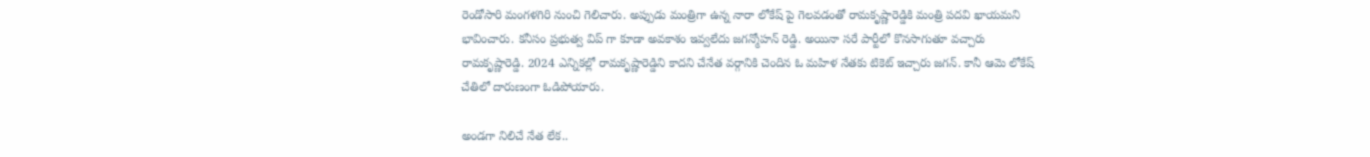రెండోసారి మంగళగిరి నుంచి గెలిచారు. అప్పుడు మంత్రిగా ఉన్న నారా లోకేష్ పై గెలవడంతో రామకృష్ణారెడ్డికి మంత్రి పదవి ఖాయమని భావించారు. కనీసం ప్రభుత్వ విప్ గా కూడా అవకాశం ఇవ్వలేదు జగన్మోహన్ రెడ్డి. అయినా సరే పార్టీలో కొనసాగుతూ వచ్చారు రామకృష్ణారెడ్డి. 2024 ఎన్నికల్లో రామకృష్ణారెడ్డిని కాదని చేనేత వర్గానికి చెందిన ఓ మహిళ నేతకు టికెట్ ఇచ్చారు జగన్. కానీ ఆమె లోకేష్ చేతిలో దారుణంగా ఓడిపోయారు.

అండగా నిలిచే నేత లేక..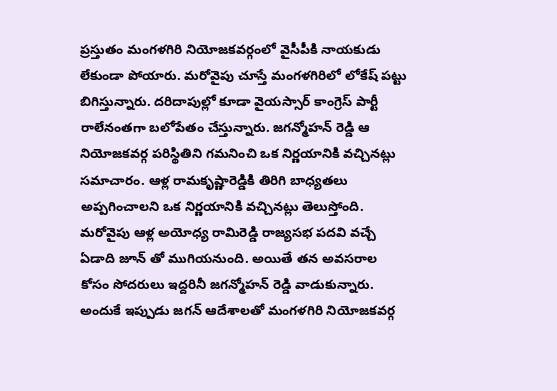ప్రస్తుతం మంగళగిరి నియోజకవర్గంలో వైసీపీకి నాయకుడు లేకుండా పోయారు. మరోవైపు చూస్తే మంగళగిరిలో లోకేష్ పట్టు బిగిస్తున్నారు. దరిదాపుల్లో కూడా వైయస్సార్ కాంగ్రెస్ పార్టీ రాలేనంతగా బలోపేతం చేస్తున్నారు. జగన్మోహన్ రెడ్డి ఆ నియోజకవర్గ పరిస్థితిని గమనించి ఒక నిర్ణయానికి వచ్చినట్లు సమాచారం. ఆళ్ల రామకృష్ణారెడ్డికి తిరిగి బాధ్యతలు అప్పగించాలని ఒక నిర్ణయానికి వచ్చినట్లు తెలుస్తోంది. మరోవైపు ఆళ్ల అయోధ్య రామిరెడ్డి రాజ్యసభ పదవి వచ్చే ఏడాది జూన్ తో ముగియనుంది. అయితే తన అవసరాల కోసం సోదరులు ఇద్దరినీ జగన్మోహన్ రెడ్డి వాడుకున్నారు. అందుకే ఇప్పుడు జగన్ ఆదేశాలతో మంగళగిరి నియోజకవర్గ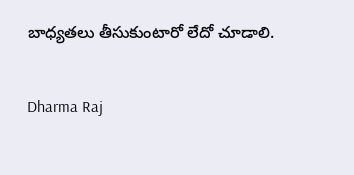బాధ్యతలు తీసుకుంటారో లేదో చూడాలి.

Dharma Raj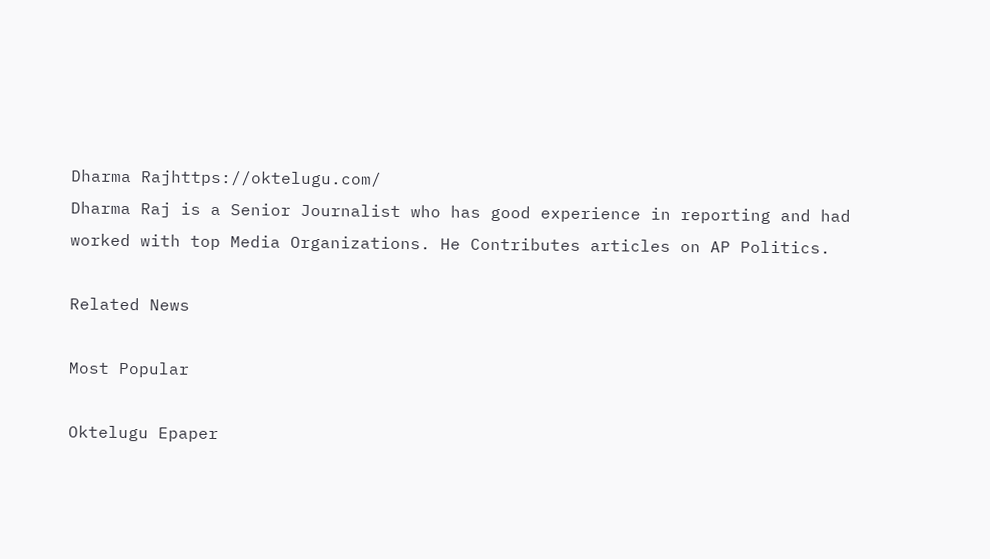Dharma Rajhttps://oktelugu.com/
Dharma Raj is a Senior Journalist who has good experience in reporting and had worked with top Media Organizations. He Contributes articles on AP Politics.

Related News

Most Popular

Oktelugu Epaper